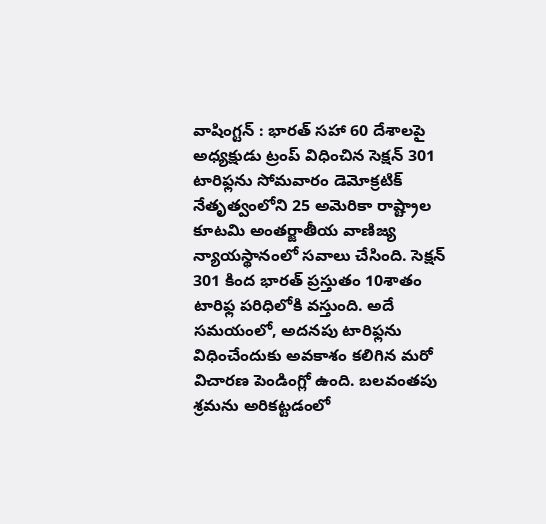వాషింగ్టన్ : భారత్ సహా 60 దేశాలపై అధ్యక్షుడు ట్రంప్ విధించిన సెక్షన్ 301 టారిఫ్లను సోమవారం డెమోక్రటిక్ నేతృత్వంలోని 25 అమెరికా రాష్ట్రాల కూటమి అంతర్జాతీయ వాణిజ్య న్యాయస్థానంలో సవాలు చేసింది. సెక్షన్ 301 కింద భారత్ ప్రస్తుతం 10శాతం టారిఫ్ల పరిధిలోకి వస్తుంది. అదే సమయంలో, అదనపు టారిఫ్లను విధించేందుకు అవకాశం కలిగిన మరో విచారణ పెండింగ్లో ఉంది. బలవంతపు శ్రమను అరికట్టడంలో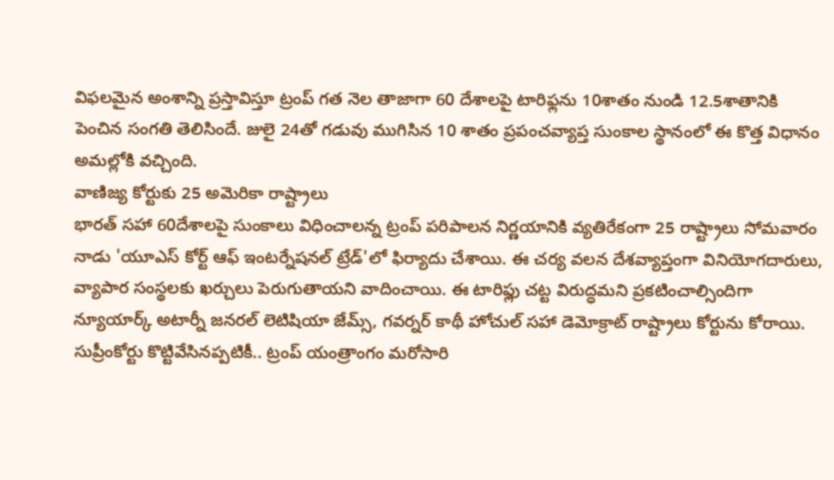విఫలమైన అంశాన్ని ప్రస్తావిస్తూ ట్రంప్ గత నెల తాజాగా 60 దేశాలపై టారిఫ్లను 10శాతం నుండి 12.5శాతానికి పెంచిన సంగతి తెలిసిందే. జులై 24తో గడువు ముగిసిన 10 శాతం ప్రపంచవ్యాప్త సుంకాల స్థానంలో ఈ కొత్త విధానం అమల్లోకి వచ్చింది.
వాణిజ్య కోర్టుకు 25 అమెరికా రాష్ట్రాలు
భారత్ సహా 60దేశాలపై సుంకాలు విధించాలన్న ట్రంప్ పరిపాలన నిర్ణయానికి వ్యతిరేకంగా 25 రాష్ట్రాలు సోమవారం నాడు 'యూఎస్ కోర్ట్ ఆఫ్ ఇంటర్నేషనల్ ట్రేడ్'లో ఫిర్యాదు చేశాయి. ఈ చర్య వలన దేశవ్యాప్తంగా వినియోగదారులు, వ్యాపార సంస్థలకు ఖర్చులు పెరుగుతాయని వాదించాయి. ఈ టారిఫ్లు చట్ట విరుద్ధమని ప్రకటించాల్సిందిగా న్యూయార్క్ అటార్నీ జనరల్ లెటిషియా జేమ్స్, గవర్నర్ కాథీ హోచుల్ సహా డెమోక్రాట్ రాష్ట్రాలు కోర్టును కోరాయి. సుప్రీంకోర్టు కొట్టివేసినప్పటికీ.. ట్రంప్ యంత్రాంగం మరోసారి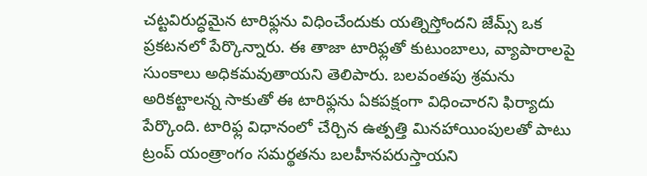చట్టవిరుద్ధమైన టారిఫ్లను విధించేందుకు యత్నిస్తోందని జేమ్స్ ఒక ప్రకటనలో పేర్కొన్నారు. ఈ తాజా టారిఫ్లతో కుటుంబాలు, వ్యాపారాలపై సుంకాలు అధికమవుతాయని తెలిపారు. బలవంతపు శ్రమను అరికట్టాలన్న సాకుతో ఈ టారిఫ్లను ఏకపక్షంగా విధించారని ఫిర్యాదు పేర్కొంది. టారిఫ్ల విధానంలో చేర్చిన ఉత్పత్తి మినహాయింపులతో పాటు ట్రంప్ యంత్రాంగం సమర్థతను బలహీనపరుస్తాయని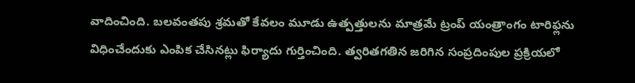వాదించింది. బలవంతపు శ్రమతో కేవలం మూడు ఉత్పత్తులను మాత్రమే ట్రంప్ యంత్రాంగం టారిఫ్లను విధించేందుకు ఎంపిక చేసినట్లు ఫిర్యాదు గుర్తించింది. త్వరితగతిన జరిగిన సంప్రదింపుల ప్రక్రియలో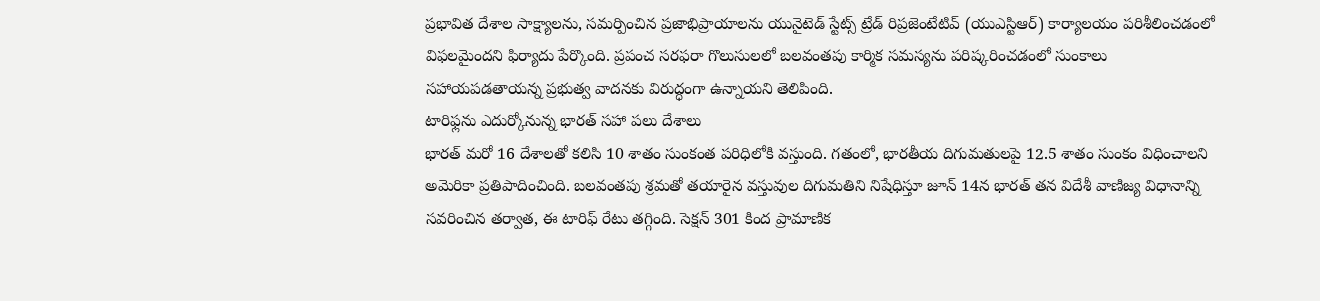ప్రభావిత దేశాల సాక్ష్యాలను, సమర్పించిన ప్రజాభిప్రాయాలను యునైటెడ్ స్టేట్స్ ట్రేడ్ రిప్రజెంటేటివ్ (యుఎస్టిఆర్) కార్యాలయం పరిశీలించడంలో విఫలమైందని ఫిర్యాదు పేర్కొంది. ప్రపంచ సరఫరా గొలుసులలో బలవంతపు కార్మిక సమస్యను పరిష్కరించడంలో సుంకాలు సహాయపడతాయన్న ప్రభుత్వ వాదనకు విరుద్ధంగా ఉన్నాయని తెలిపింది.
టారిఫ్లను ఎదుర్కోనున్న భారత్ సహా పలు దేశాలు
భారత్ మరో 16 దేశాలతో కలిసి 10 శాతం సుంకంత పరిధిలోకి వస్తుంది. గతంలో, భారతీయ దిగుమతులపై 12.5 శాతం సుంకం విధించాలని అమెరికా ప్రతిపాదించింది. బలవంతపు శ్రమతో తయారైన వస్తువుల దిగుమతిని నిషేధిస్తూ జూన్ 14న భారత్ తన విదేశీ వాణిజ్య విధానాన్ని సవరించిన తర్వాత, ఈ టారిఫ్ రేటు తగ్గింది. సెక్షన్ 301 కింద ప్రామాణిక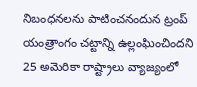నిబంధనలను పాటించనందున ట్రంప్ యంత్రాంగం చట్టాన్ని ఉల్లంఘించిందని 25 అమెరికా రాష్ట్రాలు వ్యాజ్యంలో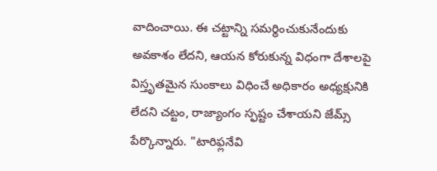వాదించాయి. ఈ చట్టాన్ని సమర్థించుకునేందుకు అవకాశం లేదని, ఆయన కోరుకున్న విధంగా దేశాలపై విస్తృతమైన సుంకాలు విధించే అధికారం అధ్యక్షునికి లేదని చట్టం, రాజ్యాంగం స్ఫష్టం చేశాయని జేమ్స్ పేర్కొన్నారు. "టారిఫ్లనేవి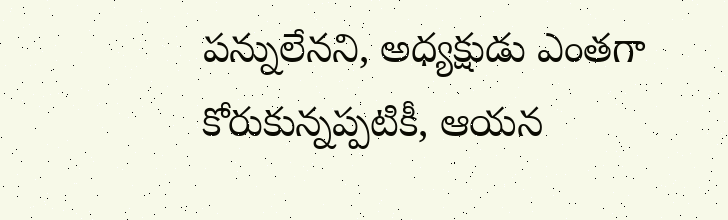పన్నులేనని, అధ్యక్షుడు ఎంతగా కోరుకున్నప్పటికీ, ఆయన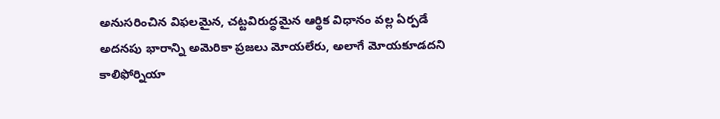అనుసరించిన విఫలమైన, చట్టవిరుద్ధమైన ఆర్థిక విధానం వల్ల ఏర్పడే అదనపు భారాన్ని అమెరికా ప్రజలు మోయలేరు, అలాగే మోయకూడదని కాలిఫోర్నియా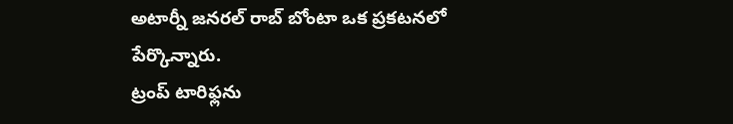అటార్నీ జనరల్ రాబ్ బోంటా ఒక ప్రకటనలో పేర్కొన్నారు.
ట్రంప్ టారిఫ్లను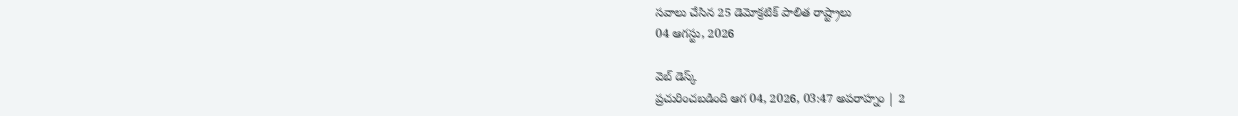సవాలు చేసిన 25 డెమోక్రటిక్ పాలిత రాష్ట్రాలు
04 ఆగస్టు, 2026

వెబ్ డెస్క్
ప్రచురించబడింది ఆగ 04, 2026, 03:47 అపరాహ్నం | 2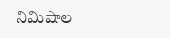నిమిషాల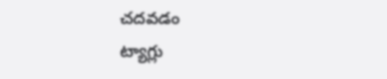చదవడం
ట్యాగ్లు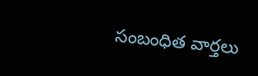సంబంధిత వార్తలు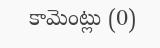కామెంట్లు (0)